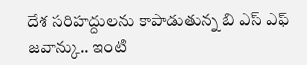దేశ సరిహద్దులను కాపాడుతున్న బి ఎస్ ఎఫ్ జవాన్కు.. ఇంటి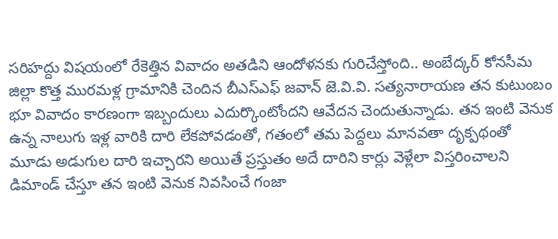సరిహద్దు విషయంలో రేకెత్తిన వివాదం అతడిని ఆందోళనకు గురిచేస్తోంది.. అంబేద్కర్ కోనసీమ జిల్లా కొత్త మురమళ్ల గ్రామానికి చెందిన బీఎస్ఎఫ్ జవాన్ జె.వి.వి. సత్యనారాయణ తన కుటుంబం భూ వివాదం కారణంగా ఇబ్బందులు ఎదుర్కొంటోందని ఆవేదన చెందుతున్నాడు. తన ఇంటి వెనుక ఉన్న నాలుగు ఇళ్ల వారికి దారి లేకపోవడంతో, గతంలో తమ పెద్దలు మానవతా దృక్పథంతో మూడు అడుగుల దారి ఇచ్చారని అయితే ప్రస్తుతం అదే దారిని కార్లు వెళ్లేలా విస్తరించాలని డిమాండ్ చేస్తూ తన ఇంటి వెనుక నివసించే గంజా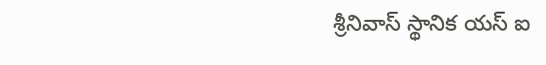శ్రీనివాస్ స్థానిక యస్ ఐ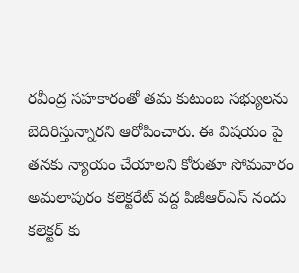రవీంద్ర సహకారంతో తమ కుటుంబ సభ్యులను బెదిరిస్తున్నారని ఆరోపించారు. ఈ విషయం పై తనకు న్యాయం చేయాలని కోరుతూ సోమవారం అమలాపురం కలెక్టరేట్ వద్ద పిజీఆర్ఎస్ నందు కలెక్టర్ కు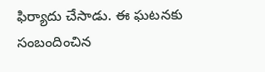ఫిర్యాదు చేసాడు. ఈ ఘటనకు సంబందించిన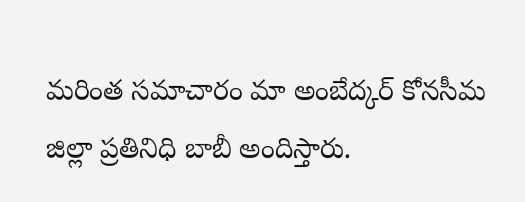మరింత సమాచారం మా అంబేద్కర్ కోనసీమ జిల్లా ప్రతినిధి బాబీ అందిస్తారు.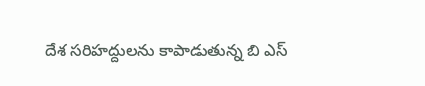దేశ సరిహద్దులను కాపాడుతున్న బి ఎస్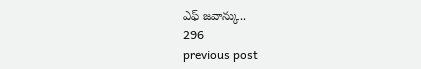ఎఫ్ జవాన్కు..
296
previous post